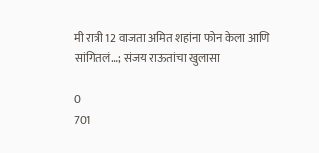मी रात्री 12 वाजता अमित शहांना फोन केला आणि सांगितलं…; संजय राऊतांचा खुलासा

0
701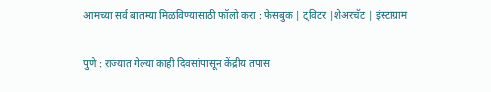आमच्या सर्व बातम्या मिळविण्यासाठी फॉलो करा : फेसबुक | ट्विटर |शेअरचॅट | इंस्टाग्राम

पुणे : राज्यात गेल्या काही दिवसांपासून केंद्रीय तपास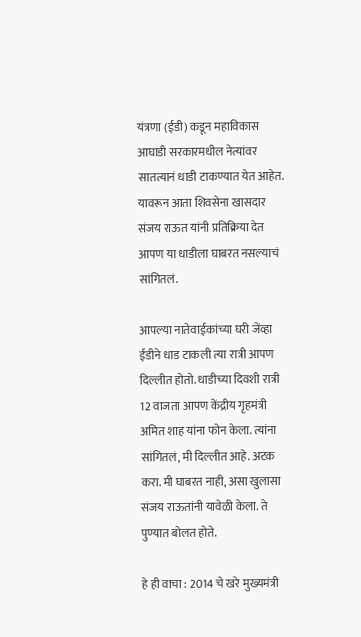यंत्रणा (ईडी) कडून महाविकास आघाडी सरकारमधील नेत्यांवर सातत्यानं धाडी टाकण्यात येत आहेत. यावरून आता शिवसेना खासदार संजय राऊत यांनी प्रतिक्रिया देत आपण या धाडीला घाबरत नसल्याचं सांगितलं.

आपल्या नातेवाईकांच्या घरी जेंव्हा ईडीने धाड टाकली त्या रात्री आपण दिल्लीत होतो. धाडीच्या दिवशी रात्री 12 वाजता आपण केंद्रीय गृहमंत्री अमित शाह यांना फोन केला. त्यांना सांगितलं, मी दिल्लीत आहे. अटक करा. मी घाबरत नाही, असा खुलासा संजय राऊतांनी यावेळी केला. ते पुण्यात बोलत होते.

हे ही वाचा : 2014 चे खरे मुख्यमंत्री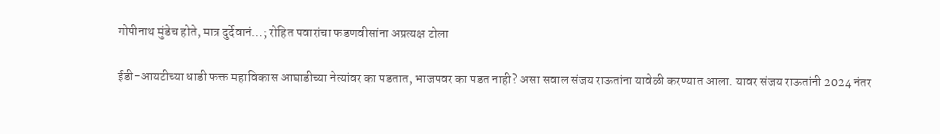गोपीनाथ मुंडेच होते, मात्र दुर्देवानं…; रोहित पवारांचा फडणवीसांना अप्रत्यक्ष टोला

ईडी-आयटीच्या धाडी फक्त महाविकास आघाडीच्या नेत्यांवर का पडतात, भाजपवर का पडत नाही? असा सवाल संजय राऊतांना यावेळी करण्यात आला. यावर संजय राऊतांनी 2024 नंतर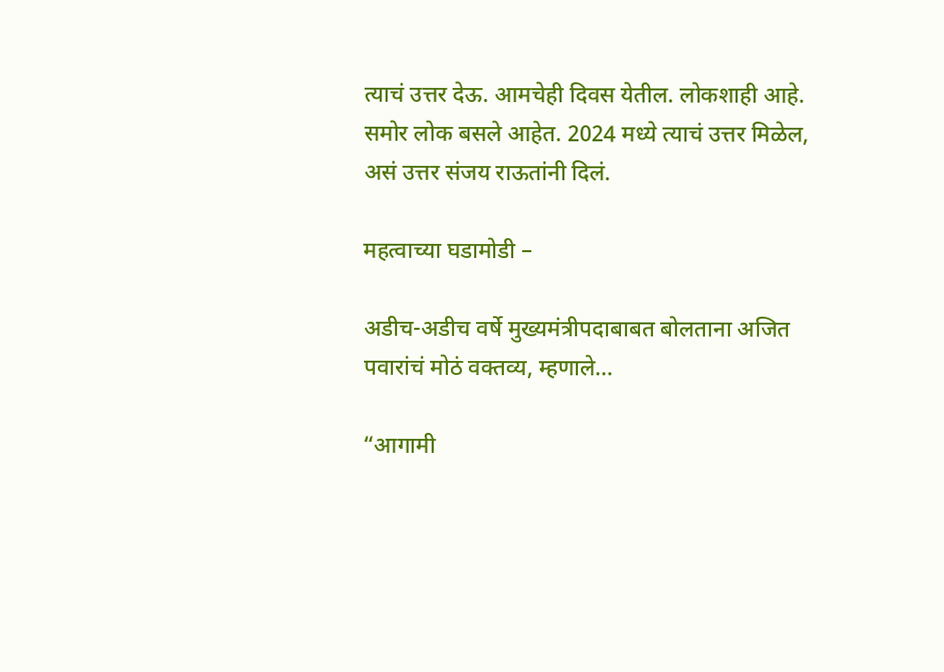त्याचं उत्तर देऊ. आमचेही दिवस येतील. लोकशाही आहे. समोर लोक बसले आहेत. 2024 मध्ये त्याचं उत्तर मिळेल, असं उत्तर संजय राऊतांनी दिलं.

महत्वाच्या घडामोडी –

अडीच-अडीच वर्षे मुख्यमंत्रीपदाबाबत बोलताना अजित पवारांचं मोठं वक्तव्य, म्हणाले…

“आगामी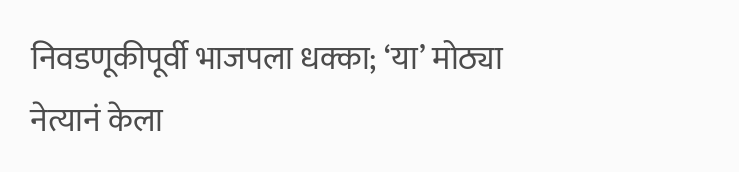निवडणूकीपूर्वी भाजपला धक्का; ‘या’ मोठ्या नेत्यानं केला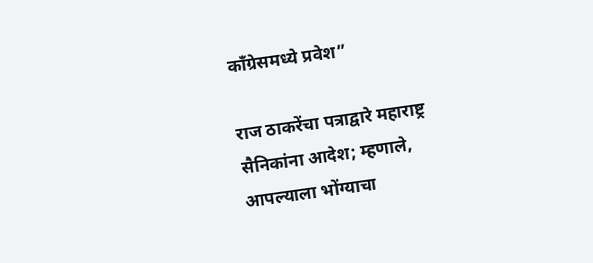काँग्रेसमध्ये प्रवेश”

राज ठाकरेंचा पत्राद्वारे महाराष्ट्र सैनिकांना आदेश; म्हणाले, आपल्याला भोंग्याचा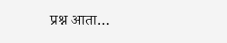प्रश्न आता…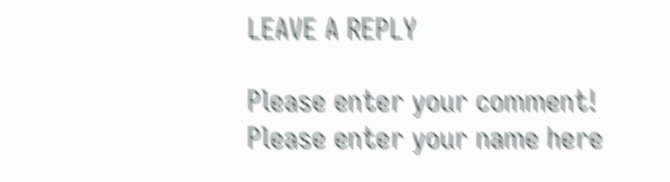LEAVE A REPLY

Please enter your comment!
Please enter your name here